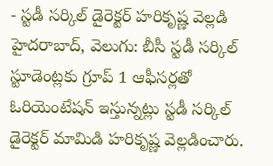- స్టడీ సర్కిల్ డైరెక్టర్ హరికృష్ణ వెల్లడి
హైదరాబాద్, వెలుగు: బీసీ స్టడీ సర్కిల్ స్టూడెంట్లకు గ్రూప్ 1 ఆఫీసర్లతో ఓరియెంటేషన్ ఇస్తున్నట్లు స్టడీ సర్కిల్ డైరెక్టర్ మామిడి హరికృష్ణ వెల్లడించారు.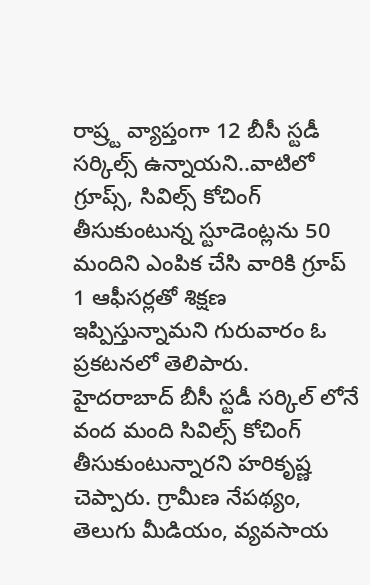రాష్ర్ట వ్యాప్తంగా 12 బీసీ స్టడీ సర్కిల్స్ ఉన్నాయని..వాటిలో గ్రూప్స్, సివిల్స్ కోచింగ్ తీసుకుంటున్న స్టూడెంట్లను 50 మందిని ఎంపిక చేసి వారికి గ్రూప్ 1 ఆఫీసర్లతో శిక్షణ ఇప్పిస్తున్నామని గురువారం ఓ ప్రకటనలో తెలిపారు.
హైదరాబాద్ బీసీ స్టడీ సర్కిల్ లోనే వంద మంది సివిల్స్ కోచింగ్ తీసుకుంటున్నారని హరికృష్ణ చెప్పారు. గ్రామీణ నేపథ్యం, తెలుగు మీడియం, వ్యవసాయ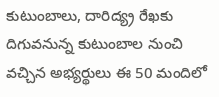కుటుంబాలు, దారిద్య్ర రేఖకు దిగువనున్న కుటుంబాల నుంచి వచ్చిన అభ్యర్థులు ఈ 50 మందిలో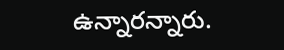ఉన్నారన్నారు.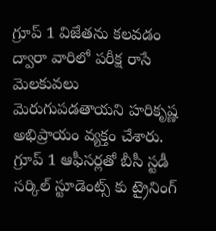గ్రూప్ 1 విజేతను కలవడం ద్వారా వారిలో పరీక్ష రాసే మెలకువలు మెరుగుపడతాయని హరికృష్ణ అభిప్రాయం వ్యక్తం చేశారు. గ్రూప్ 1 ఆఫీసర్లతో బీసీ స్టడీ సర్కిల్ స్టూడెంట్స్ కు ట్రైనింగ్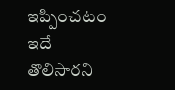ఇప్పించటం ఇదే తొలిసారని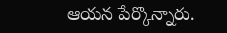ఆయన పేర్కొన్నారు.